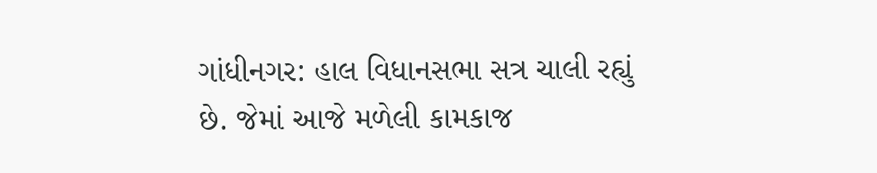ગાંધીનગર: હાલ વિધાનસભા સત્ર ચાલી રહ્યું છે. જેમાં આજે મળેલી કામકાજ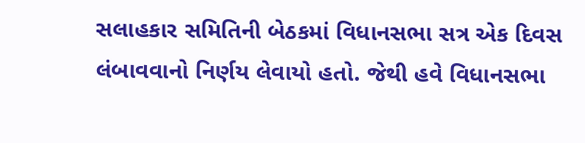સલાહકાર સમિતિની બેઠકમાં વિધાનસભા સત્ર એક દિવસ લંબાવવાનો નિર્ણય લેવાયો હતો. જેથી હવે વિધાનસભા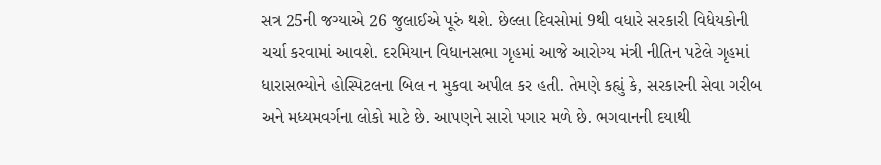સત્ર 25ની જગ્યાએ 26 જુલાઈએ પૂરું થશે. છેલ્લા દિવસોમાં 9થી વધારે સરકારી વિધેયકોની ચર્ચા કરવામાં આવશે. દરમિયાન વિધાનસભા ગૃહમાં આજે આરોગ્ય મંત્રી નીતિન પટેલે ગૃહમાં ધારાસભ્યોને હોસ્પિટલના બિલ ન મુકવા અપીલ કર હતી. તેમણે કહ્યું કે, સરકારની સેવા ગરીબ અને મધ્યમવર્ગના લોકો માટે છે. આપણને સારો પગાર મળે છે. ભગવાનની દયાથી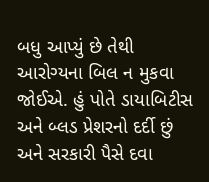બધુ આપ્યું છે તેથી આરોગ્યના બિલ ન મુકવા જોઈએ. હું પોતે ડાયાબિટીસ અને બ્લડ પ્રેશરનો દર્દી છું અને સરકારી પૈસે દવા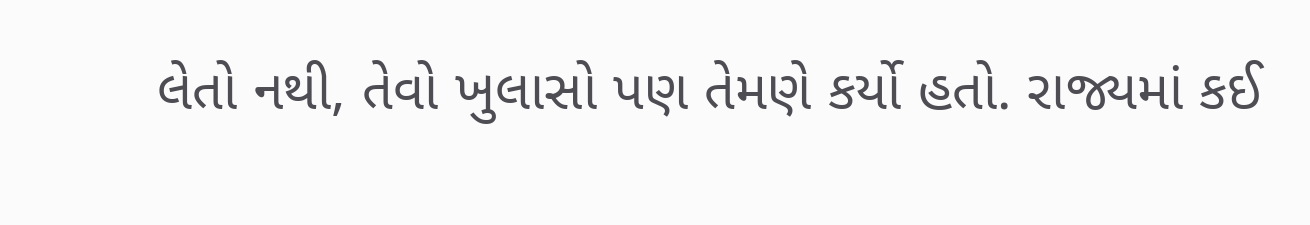લેતો નથી, તેવો ખુલાસો પણ તેમણે કર્યો હતો. રાજ્યમાં કઈ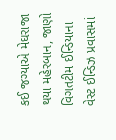કઈ જગ્યાએ મેઘરાજા થયા મહેરબાન, જાણો વિગતટીમ ઈન્ડિયાના વેસ્ટ ઈન્ડિઝ પ્રવાસમાં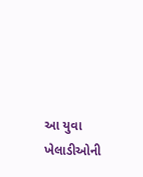આ યુવા ખેલાડીઓની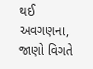થઈ અવગણના, જાણો વિગતે